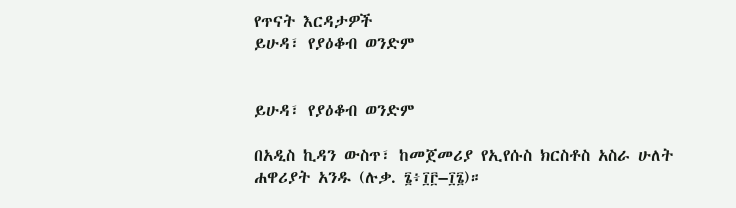የጥናት እርዳታዎች
ይሁዳ፣ የያዕቆብ ወንድም


ይሁዳ፣ የያዕቆብ ወንድም

በአዲስ ኪዳን ውስጥ፣ ከመጀመሪያ የኢየሱስ ክርስቶስ አስራ ሁለት ሐዋሪያት አንዱ (ሉቃ. ፮፥፲፫–፲፮)።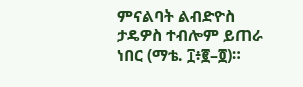ምናልባት ልብድዮስ ታዴዎስ ተብሎም ይጠራ ነበር (ማቴ. ፲፥፪–፬)።